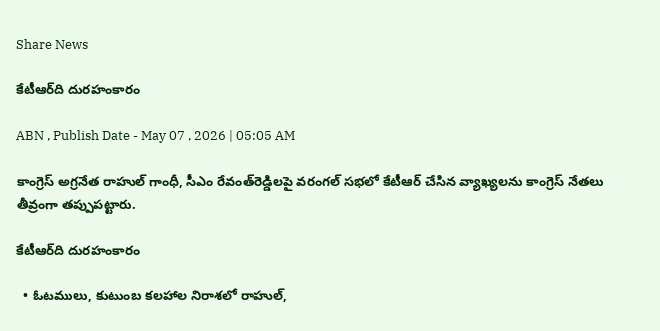Share News

కేటీఆర్‌ది దురహంకారం

ABN , Publish Date - May 07 , 2026 | 05:05 AM

కాంగ్రెస్‌ అగ్రనేత రాహుల్‌ గాంధీ, సీఎం రేవంత్‌రెడ్డిలపై వరంగల్‌ సభలో కేటీఆర్‌ చేసిన వ్యాఖ్యలను కాంగ్రెస్‌ నేతలు తీవ్రంగా తప్పుపట్టారు.

కేటీఆర్‌ది దురహంకారం

  • ఓటములు, కుటుంబ కలహాల నిరాశలో రాహుల్‌,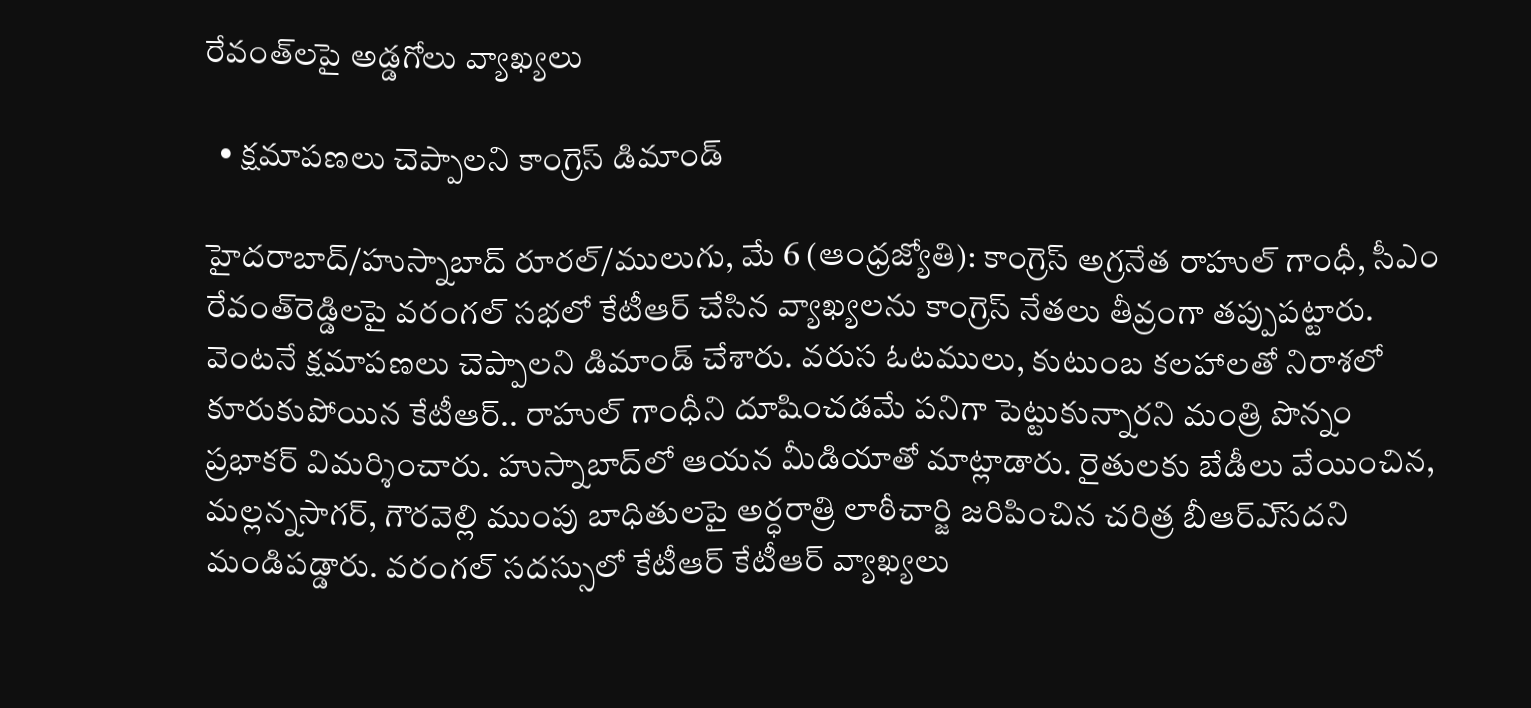రేవంత్‌లపై అడ్డగోలు వ్యాఖ్యలు

  • క్షమాపణలు చెప్పాలని కాంగ్రెస్‌ డిమాండ్‌

హైదరాబాద్‌/హుస్నాబాద్‌ రూరల్‌/ములుగు, మే 6 (ఆంధ్రజ్యోతి): కాంగ్రెస్‌ అగ్రనేత రాహుల్‌ గాంధీ, సీఎం రేవంత్‌రెడ్డిలపై వరంగల్‌ సభలో కేటీఆర్‌ చేసిన వ్యాఖ్యలను కాంగ్రెస్‌ నేతలు తీవ్రంగా తప్పుపట్టారు. వెంటనే క్షమాపణలు చెప్పాలని డిమాండ్‌ చేశారు. వరుస ఓటములు, కుటుంబ కలహాలతో నిరాశలో కూరుకుపోయిన కేటీఆర్‌.. రాహుల్‌ గాంధీని దూషించడమే పనిగా పెట్టుకున్నారని మంత్రి పొన్నం ప్రభాకర్‌ విమర్శించారు. హుస్నాబాద్‌లో ఆయన మీడియాతో మాట్లాడారు. రైతులకు బేడీలు వేయించిన, మల్లన్నసాగర్‌, గౌరవెల్లి ముంపు బాధితులపై అర్ధరాత్రి లాఠీచార్జి జరిపించిన చరిత్ర బీఆర్‌ఎ్‌సదని మండిపడ్డారు. వరంగల్‌ సదస్సులో కేటీఆర్‌ కేటీఆర్‌ వ్యాఖ్యలు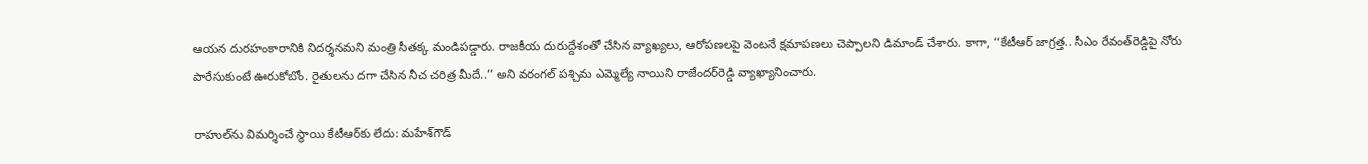ఆయన దురహంకారానికి నిదర్శనమని మంత్రి సీతక్క మండిపడ్డారు. రాజకీయ దురుద్దేశంతో చేసిన వ్యాఖ్యలు, ఆరోపణలపై వెంటనే క్షమాపణలు చెప్పాలని డిమాండ్‌ చేశారు. కాగా, ‘‘కేటీఆర్‌ జాగ్రత్త.. సీఎం రేవంత్‌రెడ్డిపై నోరు పారేసుకుంటే ఊరుకోబోం. రైతులను దగా చేసిన నీచ చరిత్ర మీదే..’’ అని వరంగల్‌ పశ్చిమ ఎమ్మెల్యే నాయిని రాజేందర్‌రెడ్డి వ్యాఖ్యానించారు.

రాహుల్‌ను విమర్శించే స్థాయి కేటీఆర్‌కు లేదు: మహేశ్‌గౌడ్‌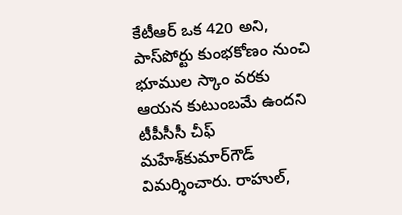కేటీఆర్‌ ఒక 420 అని, పాస్‌పోర్టు కుంభకోణం నుంచి భూముల స్కాం వరకు ఆయన కుటుంబమే ఉందని టీపీసీసీ చీఫ్‌ మహేశ్‌కుమార్‌గౌడ్‌ విమర్శించారు. రాహుల్‌,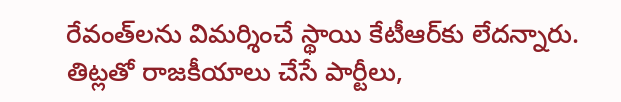రేవంత్‌లను విమర్శించే స్థాయి కేటీఆర్‌కు లేదన్నారు. తిట్లతో రాజకీయాలు చేసే పార్టీలు,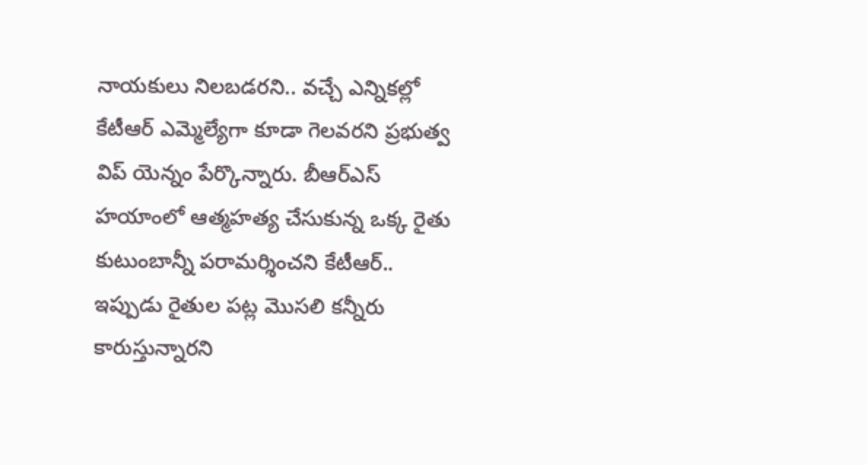నాయకులు నిలబడరని.. వచ్చే ఎన్నికల్లో కేటీఆర్‌ ఎమ్మెల్యేగా కూడా గెలవరని ప్రభుత్వ విప్‌ యెన్నం పేర్కొన్నారు. బీఆర్‌ఎస్‌ హయాంలో ఆత్మహత్య చేసుకున్న ఒక్క రైతు కుటుంబాన్నీ పరామర్శించని కేటీఆర్‌.. ఇప్పుడు రైతుల పట్ల మొసలి కన్నీరు కారుస్తున్నారని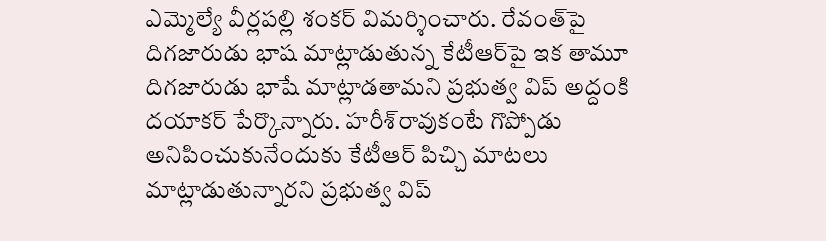ఎమ్మెల్యే వీర్లపల్లి శంకర్‌ విమర్శించారు. రేవంత్‌పై దిగజారుడు భాష మాట్లాడుతున్న కేటీఆర్‌పై ఇక తామూ దిగజారుడు భాషే మాట్లాడతామని ప్రభుత్వ విప్‌ అద్దంకి దయాకర్‌ పేర్కొన్నారు. హరీశ్‌రావుకంటే గొప్పోడు అనిపించుకునేందుకు కేటీఆర్‌ పిచ్చి మాటలు మాట్లాడుతున్నారని ప్రభుత్వ విప్‌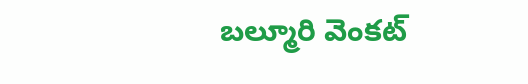బల్మూరి వెంకట్‌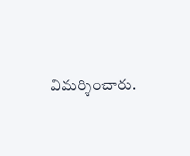విమర్శించారు.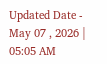Updated Date - May 07 , 2026 | 05:05 AM